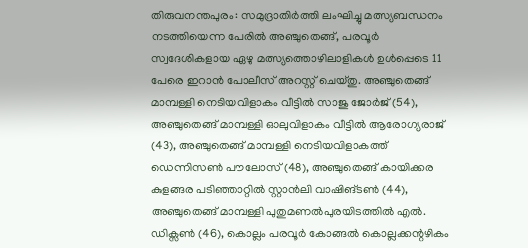തിരുവനന്തപുരം: സമുദ്രാതിർത്തി ലംഘിച്ചു മത്സ്യബന്ധനം നടത്തിയെന്ന പേരിൽ അഞ്ചുതെങ്ങ്, പരവൂർ സ്വദേശികളായ ഏഴു മത്സ്യത്തൊഴിലാളികൾ ഉൾപ്പെടെ 11 പേരെ ഇറാൻ പോലീസ് അറസ്റ്റ് ചെയ്തു. അഞ്ചുതെങ്ങ് മാമ്പള്ളി നെടിയവിളാകം വീട്ടിൽ സാജു ജോർജ് (54), അഞ്ചുതെങ്ങ് മാമ്പള്ളി ഓലുവിളാകം വീട്ടിൽ ആരോഗ്യരാജ് (43), അഞ്ചുതെങ്ങ് മാമ്പള്ളി നെടിയവിളാകത്ത് ഡെന്നിസൺ പൗലോസ് (48), അഞ്ചുതെങ്ങ് കായിക്കര കുളങ്ങര പടിഞ്ഞാറ്റിൽ സ്റ്റാൻലി വാഷിങ്ടൺ (44), അഞ്ചുതെങ്ങ് മാമ്പള്ളി പുതുമണൽപുരയിടത്തിൽ എൽ. ഡിക്സൺ (46), കൊല്ലം പരവൂർ കോങ്ങൽ കൊല്ലക്കന്റഴികം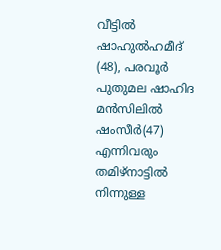വീട്ടിൽ ഷാഹുൽഹമീദ് (48), പരവൂർ പുതുമല ഷാഹിദ മൻസിലിൽ ഷംസീർ(47) എന്നിവരും തമിഴ്നാട്ടിൽ നിന്നുള്ള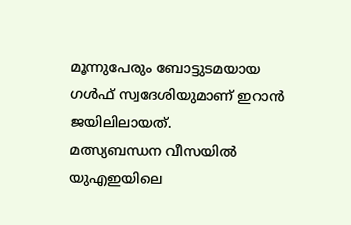മൂന്നുപേരും ബോട്ടുടമയായ ഗൾഫ് സ്വദേശിയുമാണ് ഇറാൻ ജയിലിലായത്.
മത്സ്യബന്ധന വീസയിൽ യുഎഇയിലെ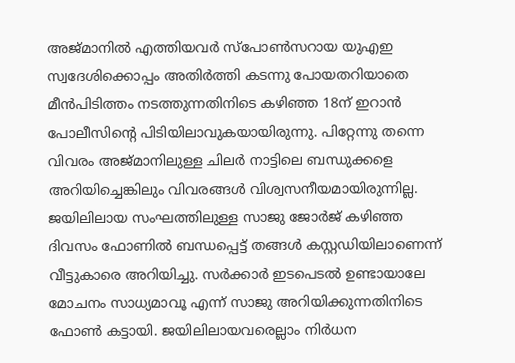അജ്മാനിൽ എത്തിയവർ സ്പോൺസറായ യുഎഇ സ്വദേശിക്കൊപ്പം അതിർത്തി കടന്നു പോയതറിയാതെ മീൻപിടിത്തം നടത്തുന്നതിനിടെ കഴിഞ്ഞ 18ന് ഇറാൻ പോലീസിന്റെ പിടിയിലാവുകയായിരുന്നു. പിറ്റേന്നു തന്നെ വിവരം അജ്മാനിലുള്ള ചിലർ നാട്ടിലെ ബന്ധുക്കളെ അറിയിച്ചെങ്കിലും വിവരങ്ങൾ വിശ്വസനീയമായിരുന്നില്ല. ജയിലിലായ സംഘത്തിലുള്ള സാജു ജോർജ് കഴിഞ്ഞ ദിവസം ഫോണിൽ ബന്ധപ്പെട്ട് തങ്ങൾ കസ്റ്റഡിയിലാണെന്ന് വീട്ടുകാരെ അറിയിച്ചു. സർക്കാർ ഇടപെടൽ ഉണ്ടായാലേ മോചനം സാധ്യമാവൂ എന്ന് സാജു അറിയിക്കുന്നതിനിടെ ഫോൺ കട്ടായി. ജയിലിലായവരെല്ലാം നിർധന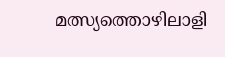മത്സ്യത്തൊഴിലാളി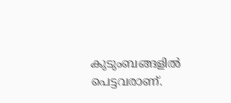കുടുംബങ്ങളിൽ പെട്ടവരാണ്.